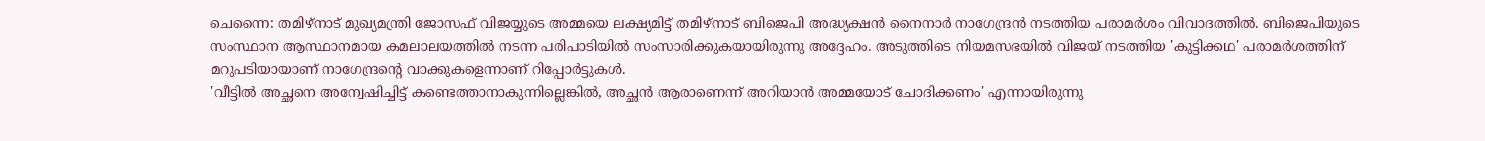ചെന്നൈ: തമിഴ്നാട് മുഖ്യമന്ത്രി ജോസഫ് വിജയ്യുടെ അമ്മയെ ലക്ഷ്യമിട്ട് തമിഴ്നാട് ബിജെപി അദ്ധ്യക്ഷൻ നൈനാർ നാഗേന്ദ്രൻ നടത്തിയ പരാമർശം വിവാദത്തിൽ. ബിജെപിയുടെ സംസ്ഥാന ആസ്ഥാനമായ കമലാലയത്തിൽ നടന്ന പരിപാടിയിൽ സംസാരിക്കുകയായിരുന്നു അദ്ദേഹം. അടുത്തിടെ നിയമസഭയിൽ വിജയ് നടത്തിയ 'കുട്ടിക്കഥ' പരാമർശത്തിന് മറുപടിയായാണ് നാഗേന്ദ്രന്റെ വാക്കുകളെന്നാണ് റിപ്പോർട്ടുകൾ.
'വീട്ടിൽ അച്ഛനെ അന്വേഷിച്ചിട്ട് കണ്ടെത്താനാകുന്നില്ലെങ്കിൽ, അച്ഛൻ ആരാണെന്ന് അറിയാൻ അമ്മയോട് ചോദിക്കണം' എന്നായിരുന്നു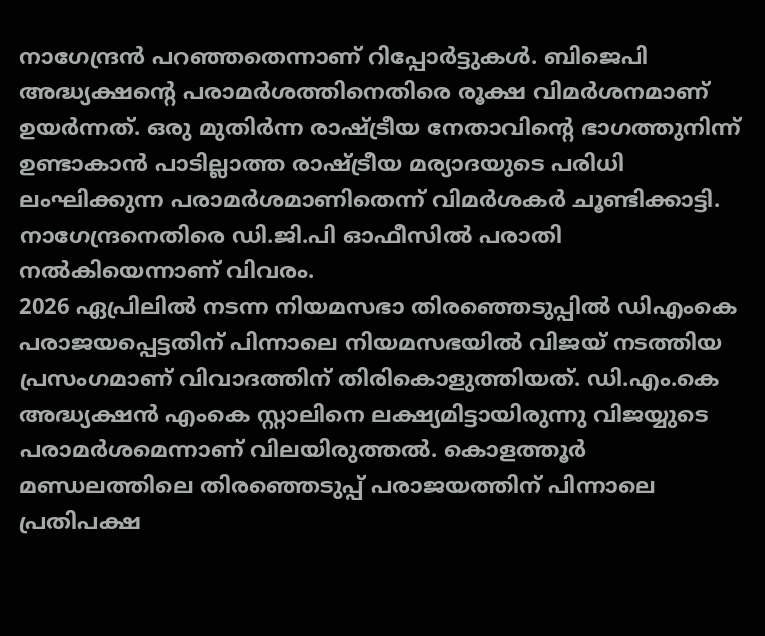നാഗേന്ദ്രൻ പറഞ്ഞതെന്നാണ് റിപ്പോർട്ടുകൾ. ബിജെപി അദ്ധ്യക്ഷന്റെ പരാമർശത്തിനെതിരെ രൂക്ഷ വിമർശനമാണ് ഉയർന്നത്. ഒരു മുതിർന്ന രാഷ്ട്രീയ നേതാവിന്റെ ഭാഗത്തുനിന്ന് ഉണ്ടാകാൻ പാടില്ലാത്ത രാഷ്ട്രീയ മര്യാദയുടെ പരിധി ലംഘിക്കുന്ന പരാമർശമാണിതെന്ന് വിമർശകർ ചൂണ്ടിക്കാട്ടി. നാഗേന്ദ്രനെതിരെ ഡി.ജി.പി ഓഫീസിൽ പരാതി നൽകിയെന്നാണ് വിവരം.
2026 ഏപ്രിലിൽ നടന്ന നിയമസഭാ തിരഞ്ഞെടുപ്പിൽ ഡിഎംകെ പരാജയപ്പെട്ടതിന് പിന്നാലെ നിയമസഭയിൽ വിജയ് നടത്തിയ പ്രസംഗമാണ് വിവാദത്തിന് തിരികൊളുത്തിയത്. ഡി.എം.കെ അദ്ധ്യക്ഷൻ എംകെ സ്റ്റാലിനെ ലക്ഷ്യമിട്ടായിരുന്നു വിജയ്യുടെ പരാമർശമെന്നാണ് വിലയിരുത്തൽ. കൊളത്തൂർ മണ്ഡലത്തിലെ തിരഞ്ഞെടുപ്പ് പരാജയത്തിന് പിന്നാലെ പ്രതിപക്ഷ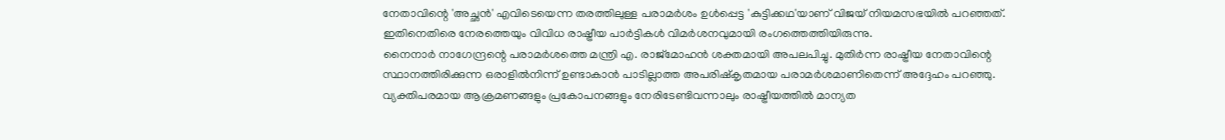നേതാവിന്റെ 'അച്ഛൻ' എവിടെയെന്ന തരത്തിലുള്ള പരാമർശം ഉൾപ്പെട്ട 'കുട്ടിക്കഥ'യാണ് വിജയ് നിയമസഭയിൽ പറഞ്ഞത്. ഇതിനെതിരെ നേരത്തെയും വിവിധ രാഷ്ട്രീയ പാർട്ടികൾ വിമർശനവുമായി രംഗത്തെത്തിയിരുന്നു.
നൈനാർ നാഗേന്ദ്രന്റെ പരാമർശത്തെ മന്ത്രി എ. രാജ്മോഹൻ ശക്തമായി അപലപിച്ചു. മുതിർന്ന രാഷ്ട്രീയ നേതാവിന്റെ സ്ഥാനത്തിരിക്കുന്ന ഒരാളിൽനിന്ന് ഉണ്ടാകാൻ പാടില്ലാത്ത അപരിഷ്കൃതമായ പരാമർശമാണിതെന്ന് അദ്ദേഹം പറഞ്ഞു. വ്യക്തിപരമായ ആക്രമണങ്ങളും പ്രകോപനങ്ങളും നേരിടേണ്ടിവന്നാലും രാഷ്ട്രീയത്തിൽ മാന്യത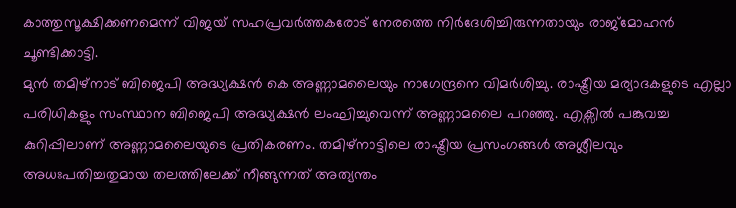കാത്തുസൂക്ഷിക്കണമെന്ന് വിജയ് സഹപ്രവർത്തകരോട് നേരത്തെ നിർദേശിച്ചിരുന്നതായും രാജ്മോഹൻ ചൂണ്ടിക്കാട്ടി.
മുൻ തമിഴ്നാട് ബിജെപി അദ്ധ്യക്ഷൻ കെ അണ്ണാമലൈയും നാഗേന്ദ്രനെ വിമർശിച്ചു. രാഷ്ട്രീയ മര്യാദകളുടെ എല്ലാ പരിധികളും സംസ്ഥാന ബിജെപി അദ്ധ്യക്ഷൻ ലംഘിച്ചുവെന്ന് അണ്ണാമലൈ പറഞ്ഞു. എക്സിൽ പങ്കുവച്ച കുറിപ്പിലാണ് അണ്ണാമലൈയുടെ പ്രതികരണം. തമിഴ്നാട്ടിലെ രാഷ്ട്രീയ പ്രസംഗങ്ങൾ അശ്ലീലവും അധഃപതിച്ചതുമായ തലത്തിലേക്ക് നീങ്ങുന്നത് അത്യന്തം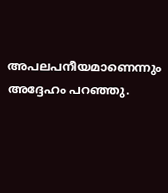അപലപനീയമാണെന്നും അദ്ദേഹം പറഞ്ഞു.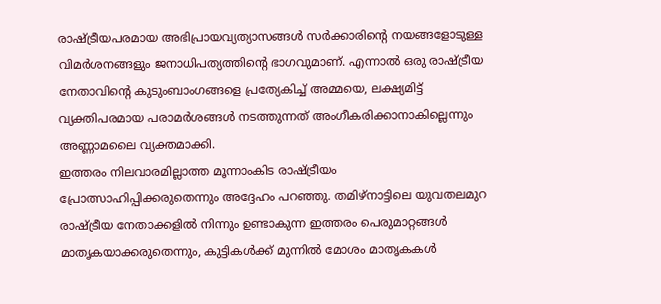രാഷ്ട്രീയപരമായ അഭിപ്രായവ്യത്യാസങ്ങൾ സർക്കാരിന്റെ നയങ്ങളോടുള്ള വിമർശനങ്ങളും ജനാധിപത്യത്തിന്റെ ഭാഗവുമാണ്. എന്നാൽ ഒരു രാഷ്ട്രീയ നേതാവിന്റെ കുടുംബാംഗങ്ങളെ പ്രത്യേകിച്ച് അമ്മയെ, ലക്ഷ്യമിട്ട് വ്യക്തിപരമായ പരാമർശങ്ങൾ നടത്തുന്നത് അംഗീകരിക്കാനാകില്ലെന്നും അണ്ണാമലൈ വ്യക്തമാക്കി.
ഇത്തരം നിലവാരമില്ലാത്ത മൂന്നാംകിട രാഷ്ട്രീയം പ്രോത്സാഹിപ്പിക്കരുതെന്നും അദ്ദേഹം പറഞ്ഞു. തമിഴ്നാട്ടിലെ യുവതലമുറ രാഷ്ട്രീയ നേതാക്കളിൽ നിന്നും ഉണ്ടാകുന്ന ഇത്തരം പെരുമാറ്റങ്ങൾ മാതൃകയാക്കരുതെന്നും, കുട്ടികൾക്ക് മുന്നിൽ മോശം മാതൃകകൾ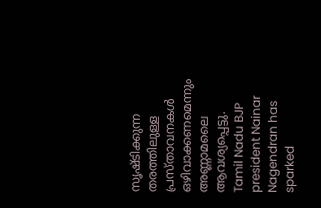സൃഷ്ടിക്കുന്ന തരത്തിലുള്ള പ്രസ്താവനകൾ ഒഴിവാക്കണമെന്നും അണ്ണാമലൈ ആവശ്യപ്പെട്ടു.
Tamil Nadu BJP president Nainar Nagendran has sparked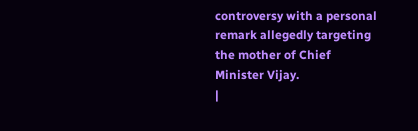controversy with a personal remark allegedly targeting the mother of Chief Minister Vijay.
|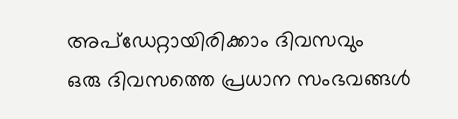അപ്ഡേറ്റായിരിക്കാം ദിവസവും
ഒരു ദിവസത്തെ പ്രധാന സംഭവങ്ങൾ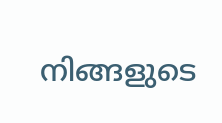നിങ്ങളുടെ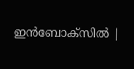ഇൻബോക്സിൽ |